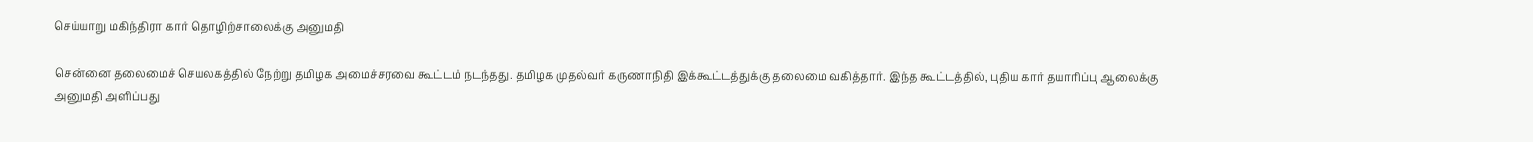செய்யாறு மகிந்திரா கார் தொழிற்சாலைக்கு அனுமதி

சென்னை தலைமைச் செயலகத்தில் நேற்று தமிழக அமைச்சரவை கூட்டம் நடந்தது. தமிழக முதல்வர் கருணாநிதி இக்கூட்டத்துக்கு தலைமை வகித்தார். இந்த கூட்டத்தில், புதிய கார் தயாரிப்பு ஆலைக்கு அனுமதி அளிப்பது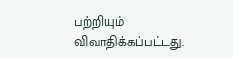பற்றியும் விவாதிக்கப்பட்டது.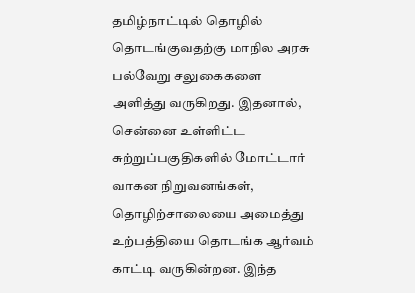தமிழ்நாட்டில் தொழில் தொடங்குவதற்கு மாநில அரசு பல்வேறு சலுகைகளை அளித்து வருகிறது. இதனால், சென்னை உள்ளிட்ட சுற்றுப்பகுதிகளில் மோட்டார் வாகன நிறுவனங்கள், தொழிற்சாலையை அமைத்து உற்பத்தியை தொடங்க ஆர்வம் காட்டி வருகின்றன. இந்த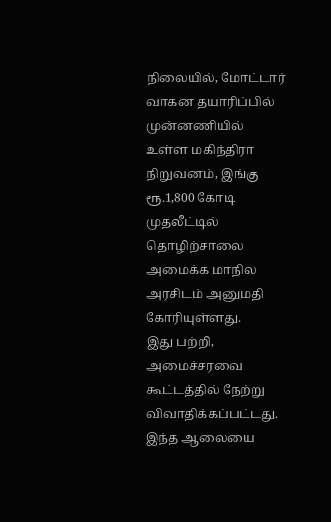நிலையில், மோட்டார் வாகன தயாரிப்பில் முன்னணியில் உள்ள மகிந்திரா நிறுவனம், இங்கு ரூ.1,800 கோடி முதலீட்டில் தொழிற்சாலை அமைக்க மாநில அரசிடம் அனுமதி கோரியுள்ளது.
இது பற்றி, அமைச்சரவை கூட்டத்தில் நேற்று விவாதிக்கப்பட்டது. இந்த ஆலையை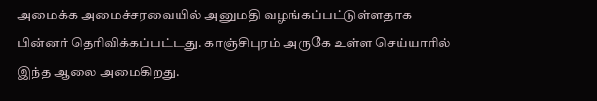அமைக்க அமைச்சரவையில் அனுமதி வழங்கப்பட்டுள்ளதாக பின்னர் தெரிவிக்கப்பட்டது. காஞ்சிபுரம் அருகே உள்ள செய்யாரில் இந்த ஆலை அமைகிறது.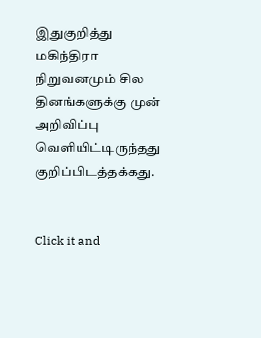இதுகுறித்து மகிந்திரா நிறுவனமும் சில தினங்களுக்கு முன் அறிவிப்பு வெளியிட்டிருந்தது குறிப்பிடத்தக்கது.


Click it and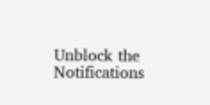Unblock the Notifications